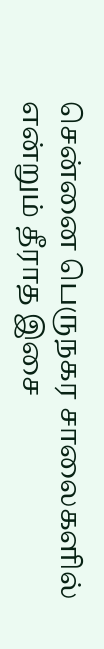சென்னை பெருநகர சாலைகளில் என்றும் தீராத இசை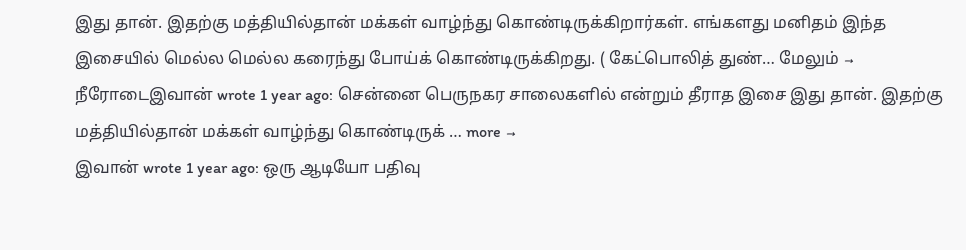இது தான். இதற்கு மத்தியில்தான் மக்கள் வாழ்ந்து கொண்டிருக்கிறார்கள். எங்களது மனிதம் இந்த இசையில் மெல்ல மெல்ல கரைந்து போய்க் கொண்டிருக்கிறது. ( கேட்பொலித் துண்… மேலும் →
நீரோடைஇவான் wrote 1 year ago: சென்னை பெருநகர சாலைகளில் என்றும் தீராத இசை இது தான். இதற்கு மத்தியில்தான் மக்கள் வாழ்ந்து கொண்டிருக் … more →
இவான் wrote 1 year ago: ஒரு ஆடியோ பதிவு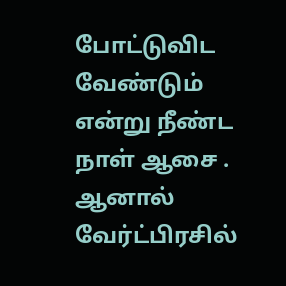போட்டுவிட வேண்டும் என்று நீண்ட நாள் ஆசை . ஆனால் வேர்ட்பிரசில்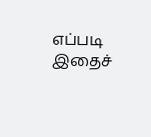எப்படி இதைச்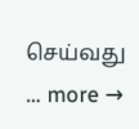செய்வது … more →